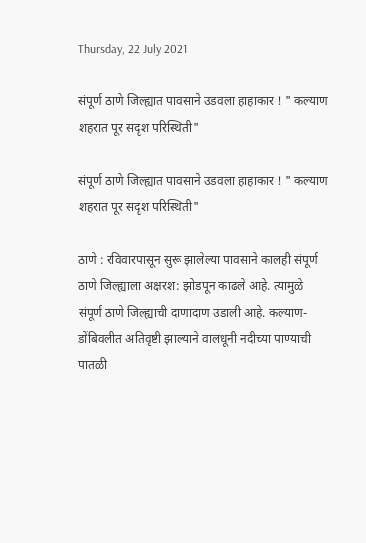Thursday, 22 July 2021

संपूर्ण ठाणे जिल्ह्यात पावसाने उडवला हाहाकार ! " कल्याण शहरात पूर सदृश परिस्थिती"

संपूर्ण ठाणे जिल्ह्यात पावसाने उडवला हाहाकार ! " कल्याण शहरात पूर सदृश परिस्थिती"

ठाणे : रविवारपासून सुरू झालेल्या पावसाने कालही संपूर्ण ठाणे जिल्ह्याला अक्षरश: झोडपून काढले आहे. त्यामुळे संपूर्ण ठाणे जिल्ह्याची दाणादाण उडाली आहे. कल्याण-डोंबिवलीत अतिवृष्टी झाल्याने वालधूनी नदीच्या पाण्याची पातळी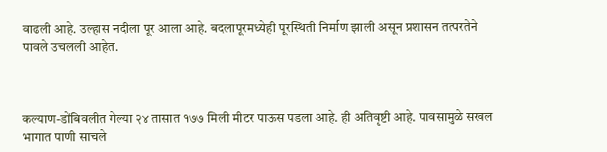वाढली आहे. उल्हास नदीला पूर आला आहे. बदलापूरमध्येही पूरस्थिती निर्माण झाली असून प्रशासन तत्परतेने पावले उचलली आहेत.



कल्याण-डोंबिवलीत गेल्या २४ तासात १७७ मिली मीटर पाऊस पडला आहे. ही अतिवृष्टी आहे. पावसामुळे सखल भागात पाणी साचले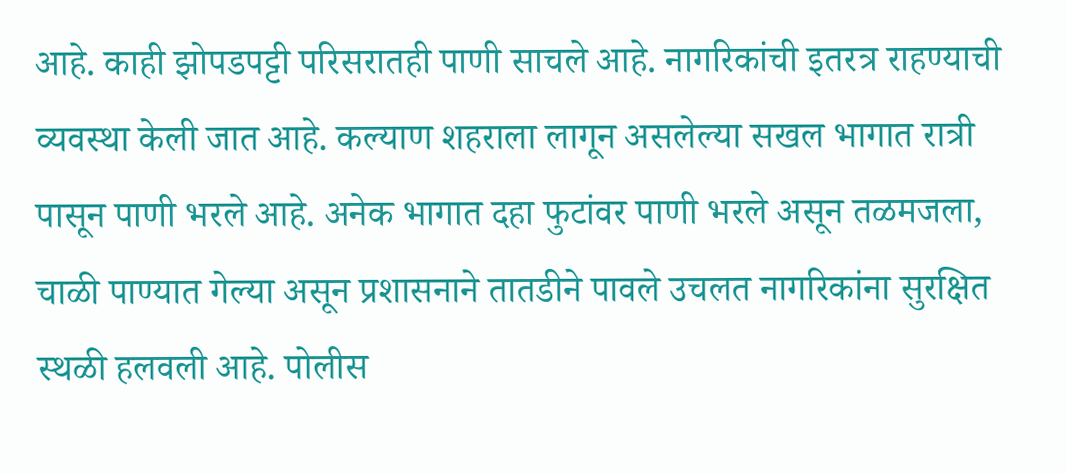आहे. काही झोपडपट्टी परिसरातही पाणी साचले आहे. नागरिकांची इतरत्र राहण्याची व्यवस्था केली जात आहे. कल्याण शहराला लागून असलेल्या सखल भागात रात्री पासून पाणी भरले आहे. अनेक भागात दहा फुटांवर पाणी भरले असून तळमजला, चाळी पाण्यात गेल्या असून प्रशासनाने तातडीने पावले उचलत नागरिकांना सुरक्षित स्थळी हलवली आहे. पोलीस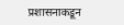प्रशासनाकडून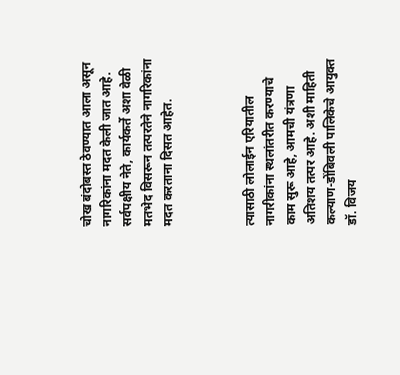चोख बंदोबस्त ठेवण्यात आला असून नागरिकांना मदत केली जात आहे. सर्वपक्षीय नेते, कार्यकर्ते अशा वेळी मतभेद विसरून तत्परतेने नागरिकांना मदत करताना दिसत आहेत.



त्यासाठी लोलाईन एरियातील नागरीकांना स्थलांतरीत करण्याचे काम सुरू आहे, आमची यंत्रणा अतिशय तत्पर आहे. अशी माहिती कल्याण-डोंबिवली पालिकेचे आयुक्त डॉ. विजय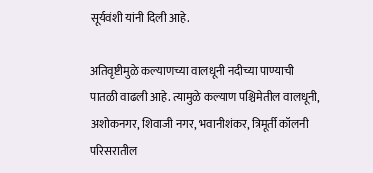सूर्यवंशी यांनी दिली आहे.

अतिवृष्टीमुळे कल्याणच्या वालधूनी नदीच्या पाण्याची पातळी वाढली आहे. त्यामुळे कल्याण पश्चिमेतील वालधूनी, अशोकनगर, शिवाजी नगर, भवानीशंकर, त्रिमूर्ती कॉलनी परिसरातील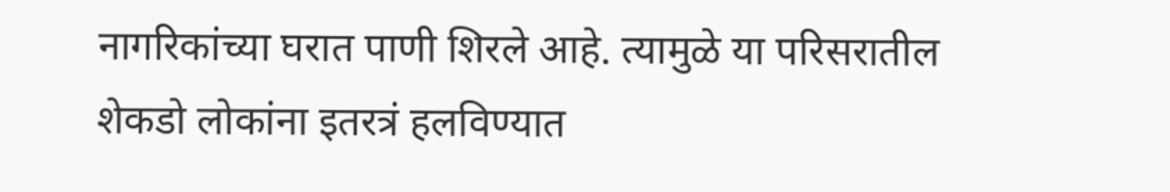नागरिकांच्या घरात पाणी शिरले आहे. त्यामुळे या परिसरातील शेकडो लोकांना इतरत्रं हलविण्यात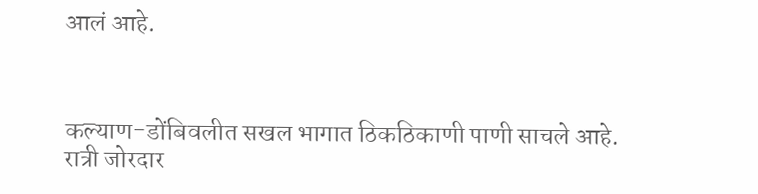आलं आहे.



कल्याण-डोंबिवलीत सखल भागात ठिकठिकाणी पाणी साचले आहे. रात्री जोरदार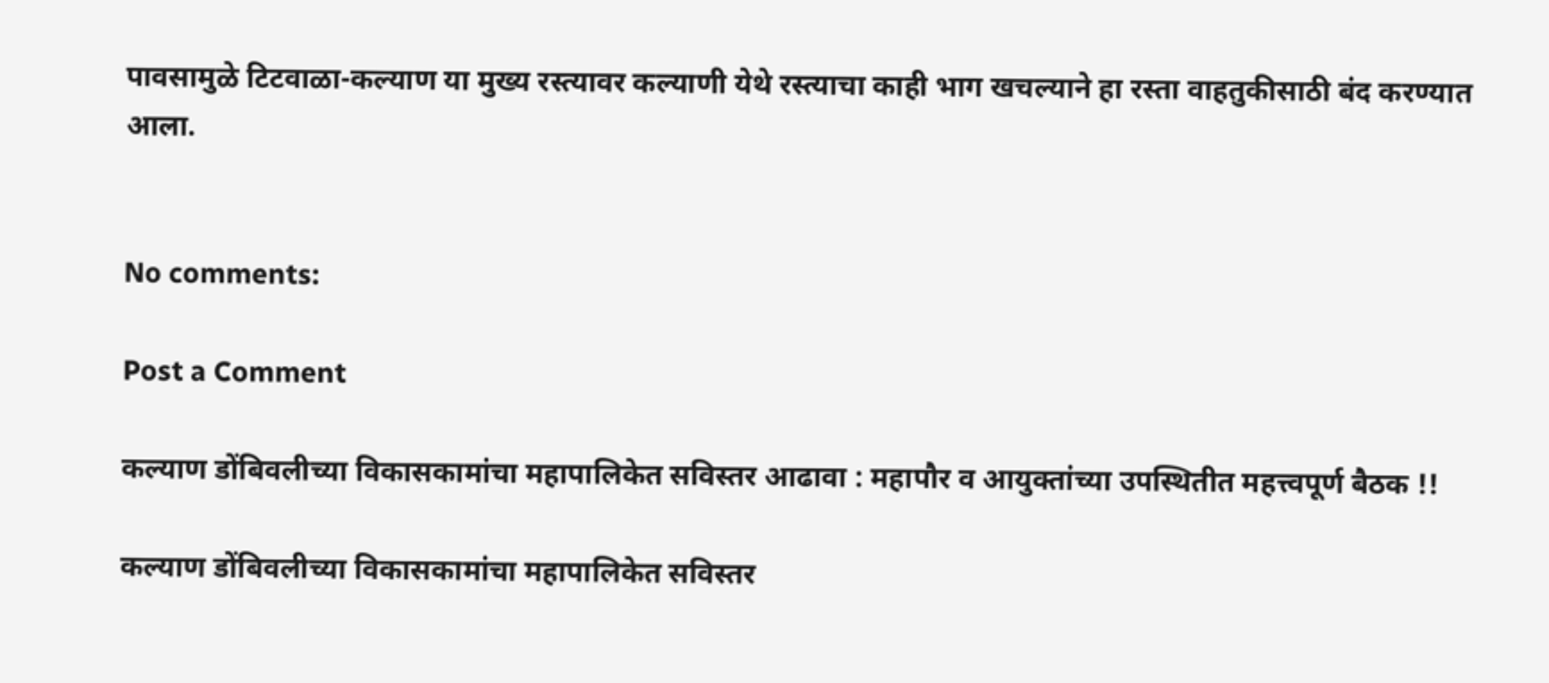पावसामुळे टिटवाळा-कल्याण या मुख्य रस्त्यावर कल्याणी येथे रस्त्याचा काही भाग खचल्याने हा रस्ता वाहतुकीसाठी बंद करण्यात आला.


No comments:

Post a Comment

कल्याण डोंबिवलीच्या विकासकामांचा महापालिकेत सविस्तर आढावा : महापौर व आयुक्तांच्या उपस्थितीत महत्त्वपूर्ण बैठक !!

कल्याण डोंबिवलीच्या विकासकामांचा महापालिकेत सविस्तर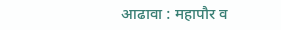आढावा : महापौर व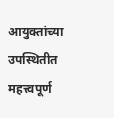आयुक्तांच्या उपस्थितीत महत्त्वपूर्ण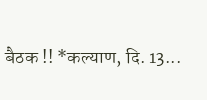बैठक !! *कल्याण, दि. 13...